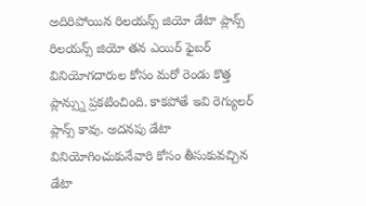అదిరిపోయిన రిలయన్స్ జియో డేటా ప్లాన్స్
రిలయన్స్ జియో తన ఎయిర్ ఫైబర్ వినియోగదారుల కోసం మరో రెండు కొత్త ప్లాన్స్ను ప్రకటించింది. కాకపోతే ఇవి రెగ్యులర్ ప్లాన్స్ కావు. అదనపు డేటా వినియోగించుకునేవారి కోసం తీసుకువచ్చిన డేటా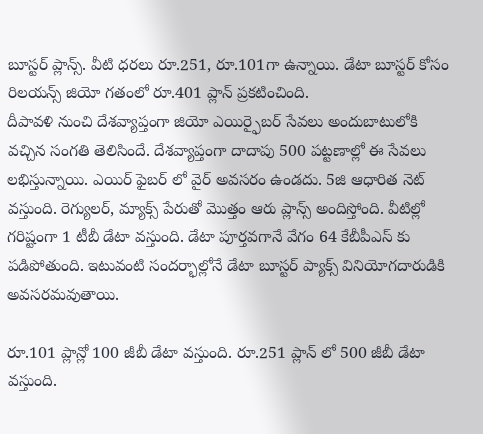బూస్టర్ ప్లాన్స్. వీటి ధరలు రూ.251, రూ.101గా ఉన్నాయి. డేటా బూస్టర్ కోసం రిలయన్స్ జియో గతంలో రూ.401 ప్లాన్ ప్రకటించింది.
దీపావళి నుంచి దేశవ్యాప్తంగా జియో ఎయిర్ఫైబర్ సేవలు అందుబాటులోకి వచ్చిన సంగతి తెలిసిందే. దేశవ్యాప్తంగా దాదాపు 500 పట్టణాల్లో ఈ సేవలు లభిస్తున్నాయి. ఎయిర్ ఫైబర్ లో వైర్ అవసరం ఉండదు. 5జి ఆధారిత నెట్ వస్తుంది. రెగ్యులర్, మ్యాక్స్ పేరుతో మొత్తం ఆరు ప్లాన్స్ అందిస్తోంది. వీటిల్లో గరిష్టంగా 1 టీబీ డేటా వస్తుంది. డేటా పూర్తవగానే వేగం 64 కేబీపీఎస్ కు పడిపోతుంది. ఇటువంటి సందర్భాల్లోనే డేటా బూస్టర్ ప్యాక్స్ వినియోగదారుడికి అవసరమవుతాయి.

రూ.101 ప్లాన్లో 100 జీబీ డేటా వస్తుంది. రూ.251 ప్లాన్ లో 500 జీబీ డేటా వస్తుంది.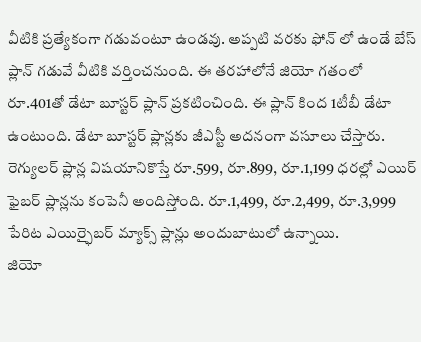వీటికి ప్రత్యేకంగా గడువంటూ ఉండవు. అప్పటి వరకు ఫోన్ లో ఉండే బేస్ ప్లాన్ గడువే వీటికి వర్తించనుంది. ఈ తరహాలోనే జియో గతంలో రూ.401తో డేటా బూస్టర్ ప్లాన్ ప్రకటించింది. ఈ ప్లాన్ కింద 1టీబీ డేటా ఉంటుంది. డేటా బూస్టర్ ప్లాన్లకు జీఎస్టీ అదనంగా వసూలు చేస్తారు. రెగ్యులర్ ప్లాన్ల విషయానికొస్తే రూ.599, రూ.899, రూ.1,199 ధరల్లో ఎయిర్ ఫైబర్ ప్లాన్లను కంపెనీ అందిస్తోంది. రూ.1,499, రూ.2,499, రూ.3,999 పేరిట ఎయిర్ఫైబర్ మ్యాక్స్ ప్లాన్లు అందుబాటులో ఉన్నాయి.
జియో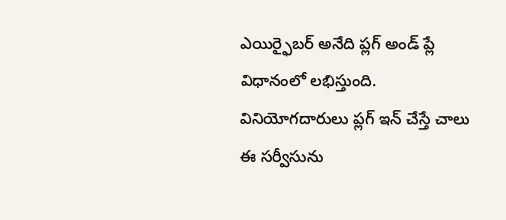ఎయిర్ఫైబర్ అనేది ప్లగ్ అండ్ ప్లే విధానంలో లభిస్తుంది. వినియోగదారులు ప్లగ్ ఇన్ చేస్తే చాలు ఈ సర్వీసును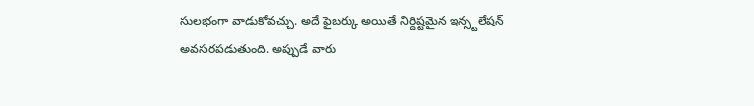సులభంగా వాడుకోవచ్చు. అదే ఫైబర్కు అయితే నిర్దిష్టమైన ఇన్స్టలేషన్ అవసరపడుతుంది. అప్పుడే వారు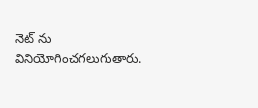నెట్ ను వినియోగించగలుగుతారు.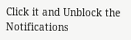Click it and Unblock the Notifications